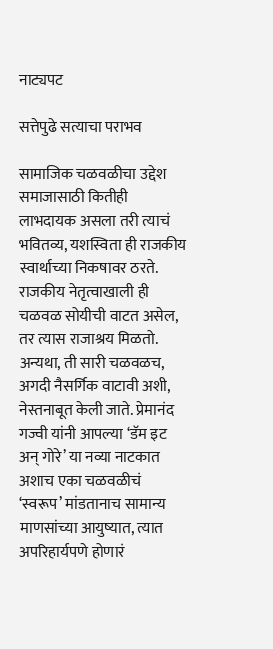नाट्यपट

सत्तेपुढे सत्याचा पराभव

सामाजिक चळवळीचा उद्देश समाजासाठी कितीही लाभदायक असला तरी त्याचं भवितव्य, यशस्विता ही राजकीय स्वार्थाच्या निकषावर ठरते. राजकीय नेतृत्वाखाली ही चळवळ सोयीची वाटत असेल, तर त्यास राजाश्रय मिळतो. अन्यथा, ती सारी चळवळच, अगदी नैसर्गिक वाटावी अशी, नेस्तनाबूत केली जाते. प्रेमानंद गज्वी यांनी आपल्या ‘डॅम इट अन् गोरे’ या नव्या नाटकात अशाच एका चळवळीचं ‘स्वरूप’ मांडतानाच सामान्य माणसांच्या आयुष्यात, त्यात अपरिहार्यपणे होणारं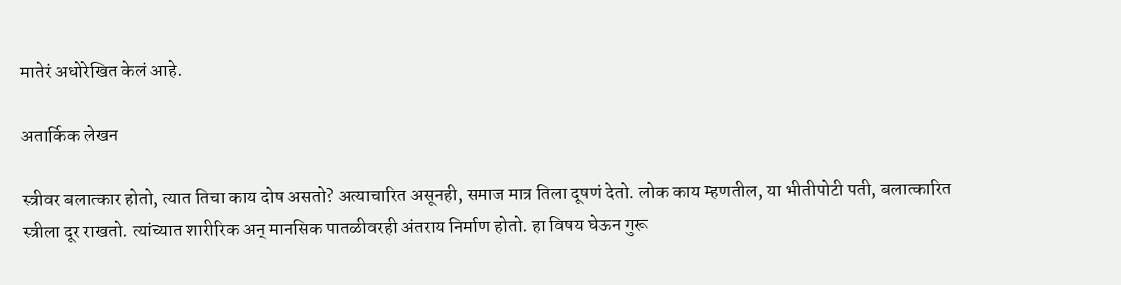मातेरं अधोरेखित केलं आहे.

अतार्किक लेखन

स्त्रीवर बलात्कार होतो, त्यात तिचा काय दोष असतो? अत्याचारित असूनही, समाज मात्र तिला दूषणं देतो. लोक काय म्हणतील, या भीतीपोटी पती, बलात्कारित स्त्रीला दूर राखतो. त्यांच्यात शारीरिक अन् मानसिक पातळीवरही अंतराय निर्माण होतो. हा विषय घेऊन गुरू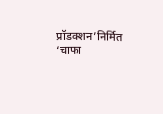प्रॉडक्शन’निर्मित ‘चाफा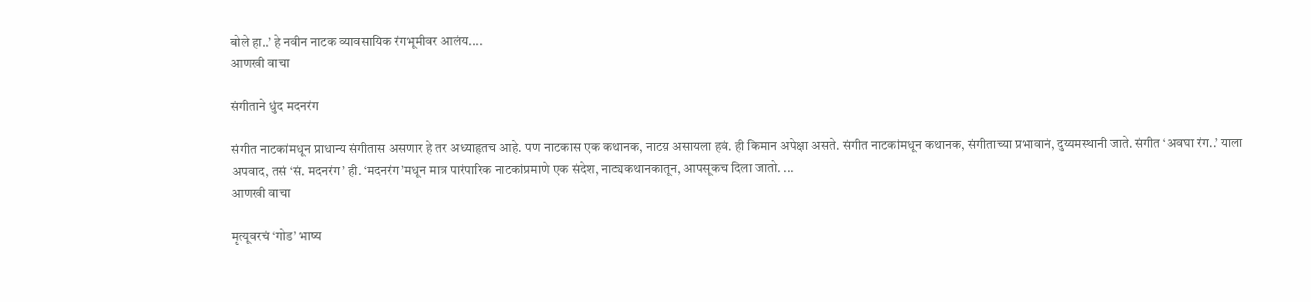बोले हा..’ हे नवीन नाटक व्यावसायिक रंगभूमीवर आलंय....
आणखी वाचा

संगीताने धुंद मदनरंग

संगीत नाटकांमधून प्राधान्य संगीतास असणार हे तर अध्याहृतच आहे. पण नाटकास एक कथानक, नाटय़ असायला हवं. ही किमान अपेक्षा असते. संगीत नाटकांमधून कथानक, संगीताच्या प्रभावानं, दुय्यमस्थानी जाते. संगीत ‘अवघा रंग..’ याला अपवाद, तसं ‘सं. मदनरंग’ ही. ‘मदनरंग’मधून मात्र पारंपारिक नाटकांप्रमाणे एक संदेश, नाट्यकथानकातून, आपसूकच दिला जातो. ...
आणखी वाचा

मृत्यूवरचं ‘गोड’ भाष्य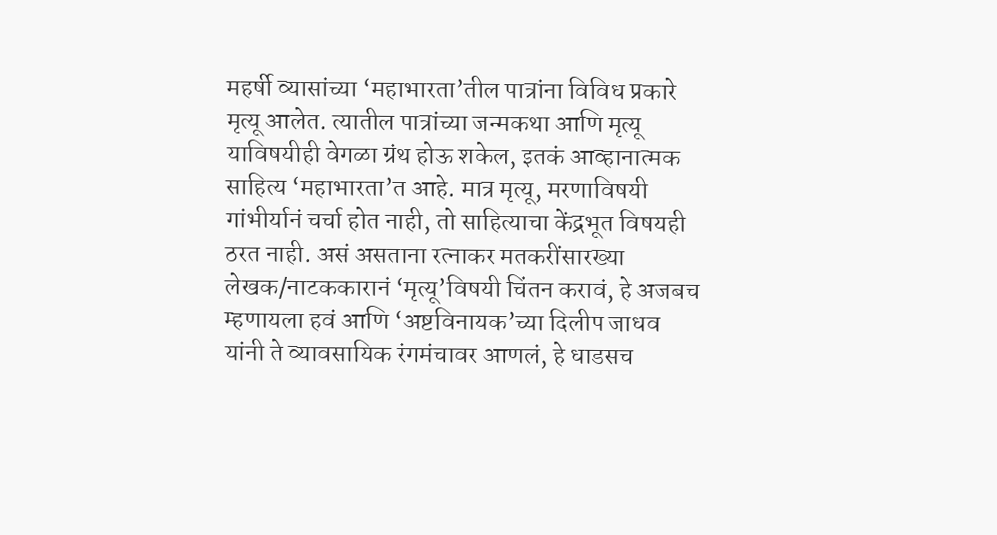महर्षी व्यासांच्या ‘महाभारता’तील पात्रांना विविध प्रकारे मृत्यू आलेत. त्यातील पात्रांच्या जन्मकथा आणि मृत्यू याविषयीही वेगळा ग्रंथ होऊ शकेल, इतकं आव्हानात्मक साहित्य ‘महाभारता’त आहे. मात्र मृत्यू, मरणाविषयी गांभीर्यानं चर्चा होत नाही, तो साहित्याचा केंद्रभूत विषयही ठरत नाही. असं असताना रत्नाकर मतकरींसारख्या लेखक/नाटककारानं ‘मृत्यू’विषयी चिंतन करावं, हे अजबच म्हणायला हवं आणि ‘अष्टविनायक’च्या दिलीप जाधव यांनी ते व्यावसायिक रंगमंचावर आणलं, हे धाडसच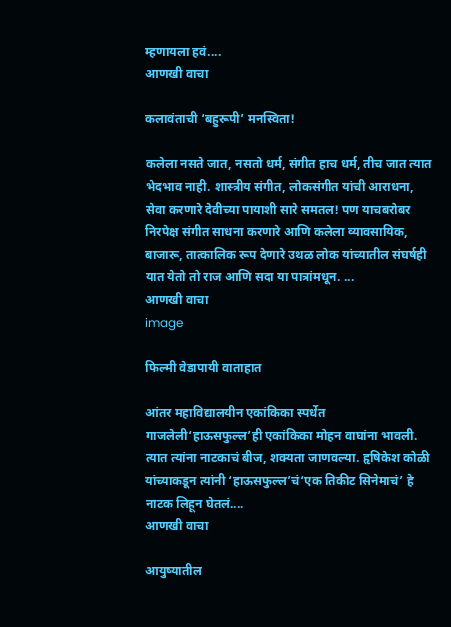म्हणायला हवं....
आणखी वाचा

कलावंताची ‘बहुरूपी’ मनस्विता!

कलेला नसते जात, नसतो धर्म, संगीत हाच धर्म, तीच जात त्यात भेदभाव नाही. शास्त्रीय संगीत, लोकसंगीत यांची आराधना, सेवा करणारे देवीच्या पायाशी सारे समतल! पण याचबरोबर निरपेक्ष संगीत साधना करणारे आणि कलेला व्यावसायिक, बाजारू, तात्कालिक रूप देणारे उथळ लोक यांच्यातील संघर्षही यात येतो तो राज आणि सदा या पात्रांमधून. ...
आणखी वाचा
image

फिल्मी वेडापायी वाताहात

आंतर महाविद्यालयीन एकांकिका स्पर्धेत गाजलेली‘हाऊसफुल्ल’ही एकांकिका मोहन वाघांना भावली. त्यात त्यांना नाटकाचं बीज, शक्यता जाणवल्या. हृषिकेश कोळी यांच्याकडून त्यांनी ‘हाऊसफुल्ल’चं‘एक तिकीट सिनेमाचं’ हे नाटक लिहून घेतलं....
आणखी वाचा

आयुष्यातील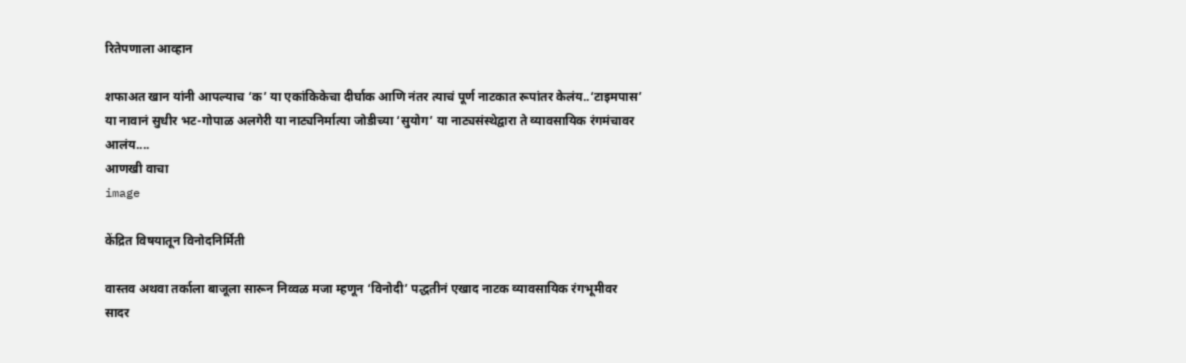रितेपणाला आव्हान

शफाअत खान यांनी आपल्याच ‘क’ या एकांकिकेचा दीर्घाक आणि नंतर त्याचं पूर्ण नाटकात रूपांतर केलंय..‘टाइमपास’ या नावानं सुधीर भट-गोपाळ अलगेरी या नाट्यनिर्मात्या जोडीच्या ‘सुयोग’ या नाट्यसंस्थेद्वारा ते व्यावसायिक रंगमंचावर आलंय....
आणखी वाचा
image

केंद्रित विषयातून विनोदनिर्मिती

वास्तव अथवा तर्काला बाजूला सारून निव्वळ मजा म्हणून ‘विनोदी’ पद्धतीनं एखाद नाटक व्यावसायिक रंगभूमीवर सादर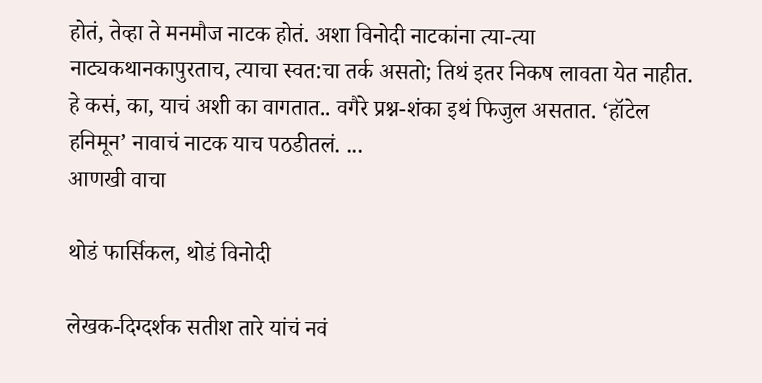होतं, तेव्हा ते मनमौज नाटक होतं. अशा विनोदी नाटकांना त्या-त्या नाट्यकथानकापुरताच, त्याचा स्वत:चा तर्क असतो; तिथं इतर निकष लावता येत नाहीत. हे कसं, का, याचं अशी का वागतात.. वगैरे प्रश्न-शंका इथं फिजुल असतात. ‘हॉटेल हनिमून’ नावाचं नाटक याच पठडीतलं. ...
आणखी वाचा

थोडं फार्सिकल, थोडं विनोदी

लेखक-दिग्दर्शक सतीश तारे यांचं नवं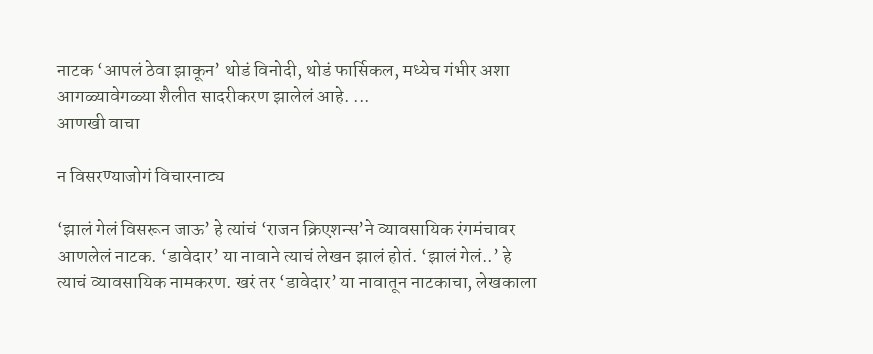नाटक ‘आपलं ठेवा झाकून’ थोडं विनोदी, थोडं फार्सिकल, मध्येच गंभीर अशा आगळ्यावेगळ्या शैलीत सादरीकरण झालेलं आहे. ...
आणखी वाचा

न विसरण्याजोगं विचारनाट्य

‘झालं गेलं विसरून जाऊ’ हे त्यांचं ‘राजन क्रिएशन्स’ने व्यावसायिक रंगमंचावर आणलेलं नाटक. ‘डावेदार’ या नावाने त्याचं लेखन झालं होतं. ‘झालं गेलं..’ हे त्याचं व्यावसायिक नामकरण. खरं तर ‘डावेदार’ या नावातून नाटकाचा, लेखकाला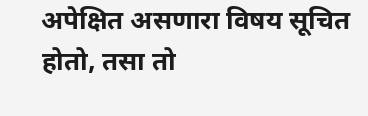अपेक्षित असणारा विषय सूचित होतो, तसा तो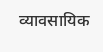व्यावसायिक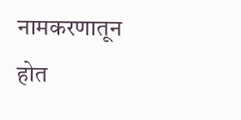नामकरणातून होत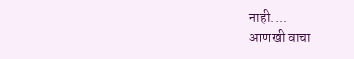नाही....
आणखी वाचा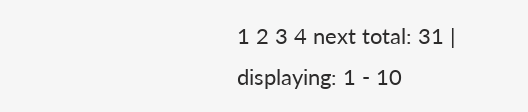1 2 3 4 next total: 31 | displaying: 1 - 10